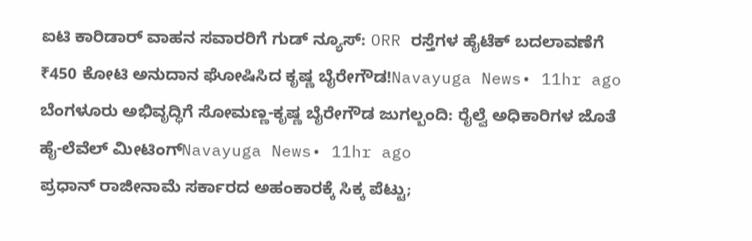ಐಟಿ ಕಾರಿಡಾರ್ ವಾಹನ ಸವಾರರಿಗೆ ಗುಡ್ ನ್ಯೂಸ್: ORR ರಸ್ತೆಗಳ ಹೈಟೆಕ್ ಬದಲಾವಣೆಗೆ ₹450 ಕೋಟಿ ಅನುದಾನ ಘೋಷಿಸಿದ ಕೃಷ್ಣ ಬೈರೇಗೌಡ!Navayuga News• 11hr ago
ಬೆಂಗಳೂರು ಅಭಿವೃದ್ಧಿಗೆ ಸೋಮಣ್ಣ-ಕೃಷ್ಣ ಬೈರೇಗೌಡ ಜುಗಲ್ಬಂದಿ: ರೈಲ್ವೆ ಅಧಿಕಾರಿಗಳ ಜೊತೆ ಹೈ-ಲೆವೆಲ್ ಮೀಟಿಂಗ್Navayuga News• 11hr ago
ಪ್ರಧಾನ್ ರಾಜೀನಾಮೆ ಸರ್ಕಾರದ ಅಹಂಕಾರಕ್ಕೆ ಸಿಕ್ಕ ಪೆಟ್ಟು;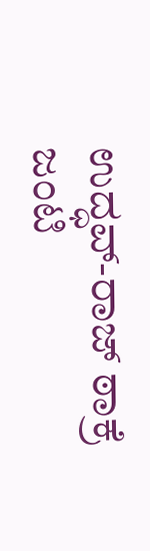ಉದ್ಧವ್-ರಾಜ್ ಠಾಕ್ರೆ ಜಂಟಿ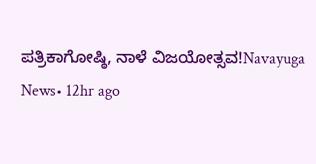ಪತ್ರಿಕಾಗೋಷ್ಠಿ, ನಾಳೆ ವಿಜಯೋತ್ಸವ!Navayuga News• 12hr ago